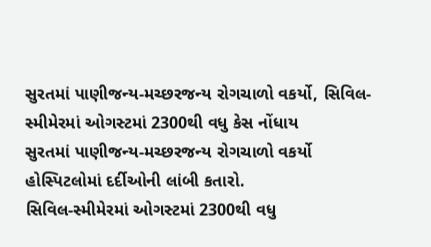સુરતમાં પાણીજન્ય-મચ્છરજન્ય રોગચાળો વકર્યો, સિવિલ-સ્મીમેરમાં ઓગસ્ટમાં 2300થી વધુ કેસ નોંધાય
સુરતમાં પાણીજન્ય-મચ્છરજન્ય રોગચાળો વકર્યો
હોસ્પિટલોમાં દર્દીઓની લાંબી કતારો.
સિવિલ-સ્મીમેરમાં ઓગસ્ટમાં 2300થી વધુ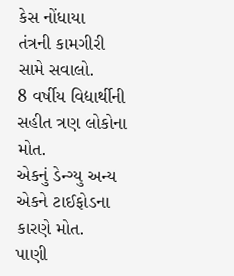કેસ નોંધાયા
તંત્રની કામગીરી સામે સવાલો.
8 વર્ષીય વિદ્યાર્થીની સહીત ત્રણ લોકોના મોત.
એકનું ડેન્ગ્યુ અન્ય એકને ટાઈફોડના કારણે મોત.
પાણી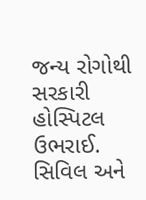જન્ય રોગોથી સરકારી હોસ્પિટલ ઉભરાઈ.
સિવિલ અને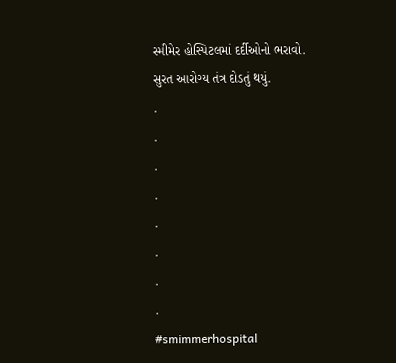સ્મીમેર હોસ્પિટલમાં દર્દીઓનો ભરાવો.
સુરત આરોગ્ય તંત્ર દોડતું થયું.
.
.
.
.
.
.
.
.
#smimmerhospital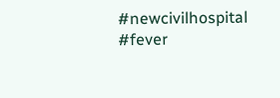#newcivilhospital #fever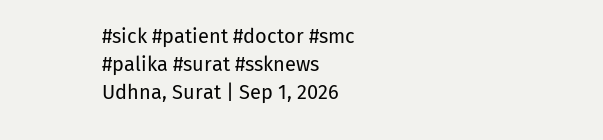#sick #patient #doctor #smc #palika #surat #ssknews
Udhna, Surat | Sep 1, 2026